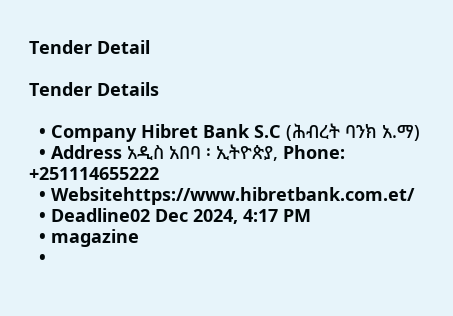Tender Detail

Tender Details

  • Company Hibret Bank S.C (ሕብረት ባንክ አ.ማ)
  • Address አዲስ አበባ ፡ ኢትዮጵያ, Phone: +251114655222
  • Websitehttps://www.hibretbank.com.et/
  • Deadline02 Dec 2024, 4:17 PM
  • magazine
  •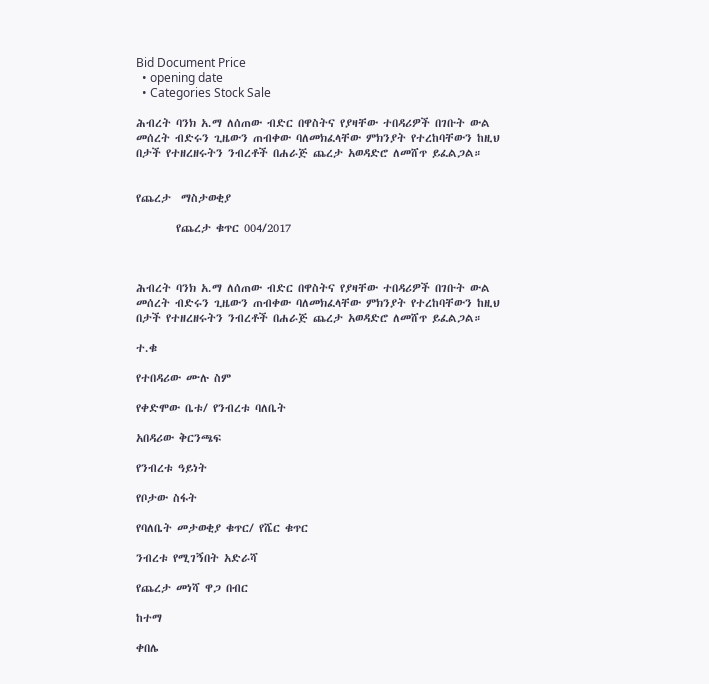Bid Document Price
  • opening date
  • Categories Stock Sale

ሕብረት ባንክ አ.ማ ለሰጠው ብድር በዋስትና የያዛቸው ተበዳሪዎች በገቡት ውል መሰረት ብድሩን ጊዜውን ጠብቀው ባለመክፈላቸው ምክንያት የተረከባቸውን ከዚህ በታች የተዘረዘሩትን ንብረቶች በሐራጅ ጨረታ አወዳድሮ ለመሸጥ ይፈልጋል።


የጨረታ  ማስታወቂያ

        የጨረታ ቁጥር 004/2017



ሕብረት ባንክ አ.ማ ለሰጠው ብድር በዋስትና የያዛቸው ተበዳሪዎች በገቡት ውል መሰረት ብድሩን ጊዜውን ጠብቀው ባለመክፈላቸው ምክንያት የተረከባቸውን ከዚህ በታች የተዘረዘሩትን ንብረቶች በሐራጅ ጨረታ አወዳድሮ ለመሸጥ ይፈልጋል።

ተ.ቁ

የተበዳሪው ሙሉ ስም

የቀድሞው ቤቱ/ የንብረቱ ባለቤት

አበዳሪው ቅርንጫፍ

የንብረቱ ዓይነት

የቦታው ስፋት

የባለቤት መታወቂያ ቁጥር/ የሼር ቁጥር

ንብረቱ የሚገኝበት አድራሻ

የጨረታ መነሻ ዋጋ በብር

ከተማ

ቀበሌ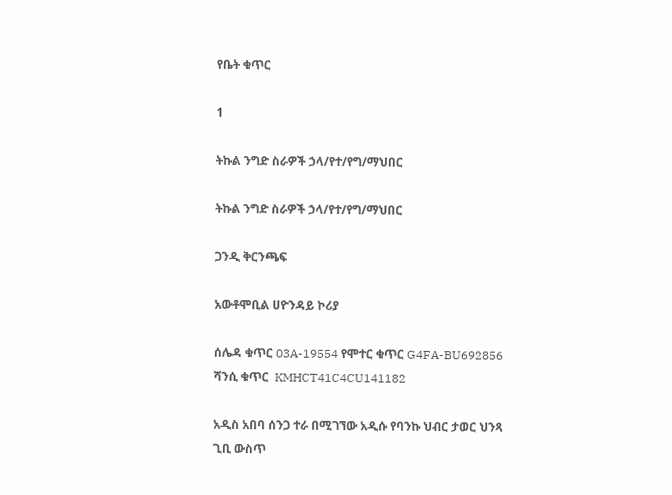የቤት ቁጥር

1

ትኩል ንግድ ስራዎች ኃላ/የተ/የግ/ማህበር

ትኩል ንግድ ስራዎች ኃላ/የተ/የግ/ማህበር

ጋንዲ ቅርንጫፍ

አውቶሞቢል ሀዮንዳይ ኮሪያ

ሰሌዳ ቁጥር 03A-19554 የሞተር ቁጥር G4FA-BU692856 ሻንሲ ቁጥር  KMHCT41C4CU141182

አዲስ አበባ ሰንጋ ተራ በሚገኘው አዲሱ የባንኩ ህብር ታወር ህንጻ ጊቢ ውስጥ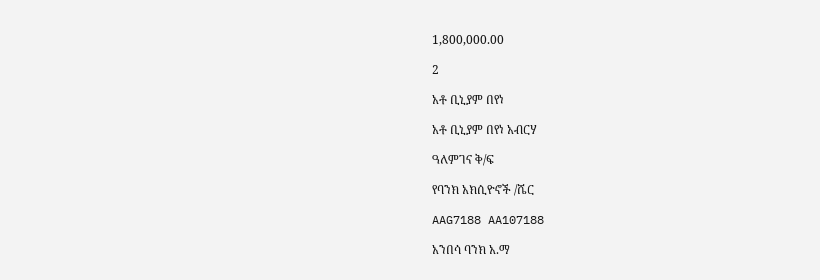1,800,000.00

2

አቶ ቢኒያም በየነ

አቶ ቢኒያም በየነ አብርሃ

ዓለምገና ቅ/ፍ

የባንክ አክሲዮኖች /ሼር

AAG7188 AA107188

አንበሳ ባንክ አ.ማ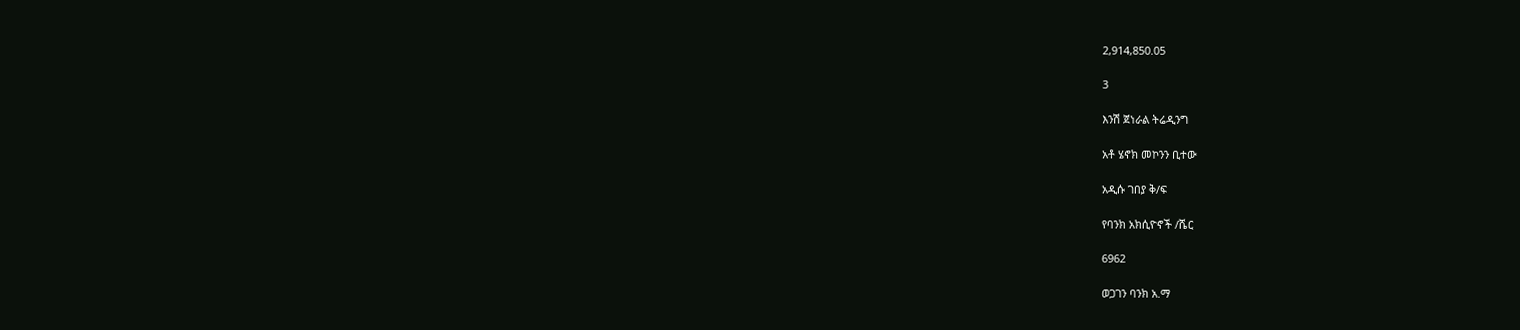2,914,850.05

3

እንሽ ጀነራል ትሬዲንግ

አቶ ሄኖክ መኮንን ቢተው

አዲሱ ገበያ ቅ/ፍ

የባንክ አክሲዮኖች /ሼር

6962

ወጋገን ባንክ አ.ማ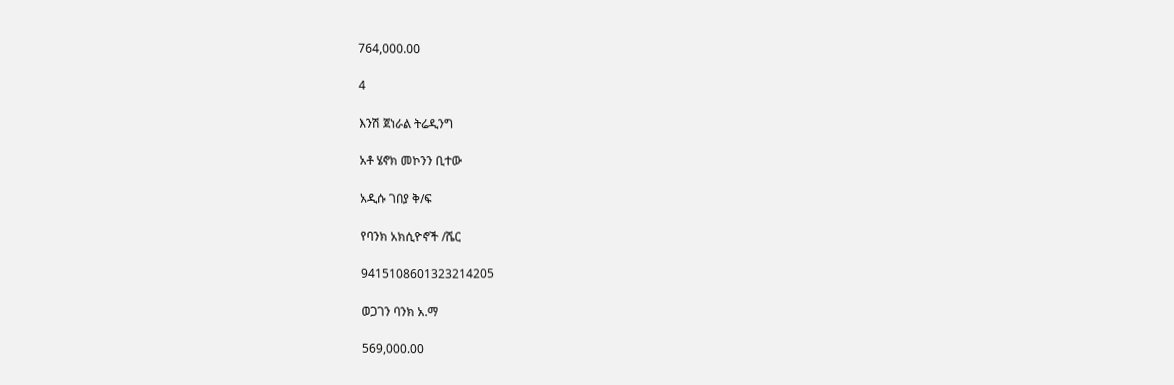764,000.00

4

እንሽ ጀነራል ትሬዲንግ

አቶ ሄኖክ መኮንን ቢተው

አዲሱ ገበያ ቅ/ፍ

የባንክ አክሲዮኖች /ሼር

9415108601323214205

ወጋገን ባንክ አ.ማ

569,000.00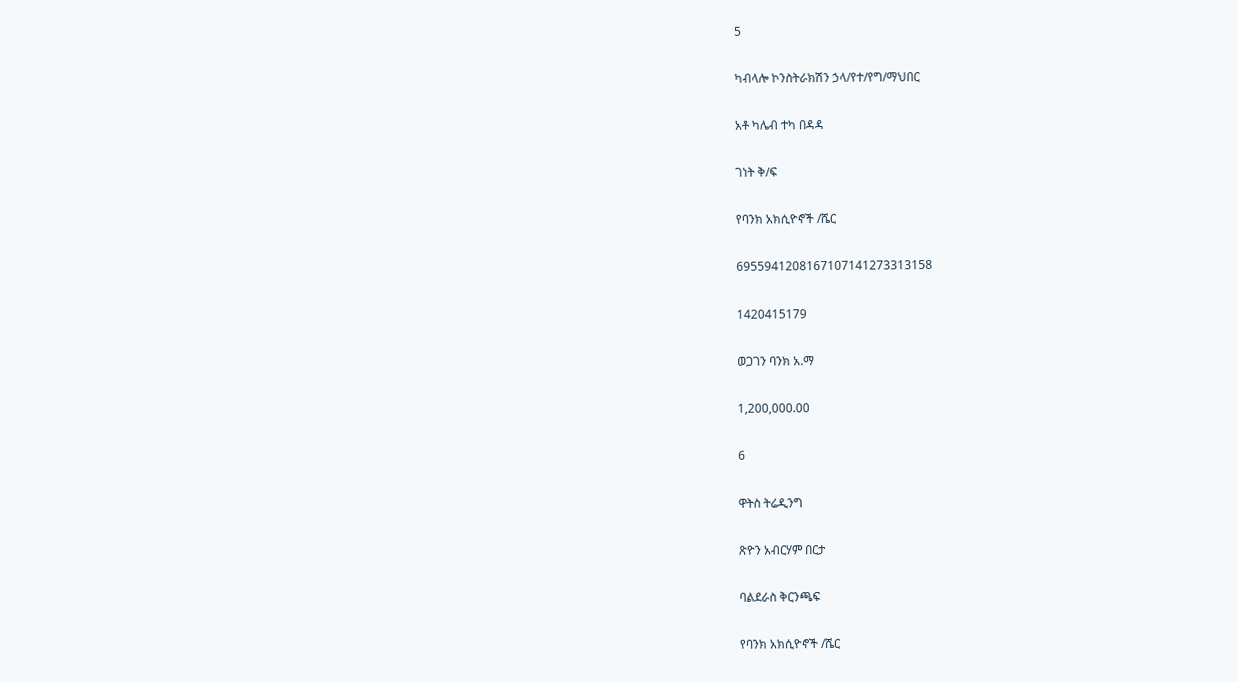5

ካብላሎ ኮንስትራክሽን ኃላ/የተ/የግ/ማህበር

አቶ ካሌብ ተካ በዳዳ

ገነት ቅ/ፍ

የባንክ አክሲዮኖች /ሼር

6955941208167107141273313158

1420415179

ወጋገን ባንክ አ.ማ

1,200,000.00

6

ዋትስ ትሬዲንግ

ጽዮን አብርሃም በርታ

ባልደራስ ቅርንጫፍ

የባንክ አክሲዮኖች /ሼር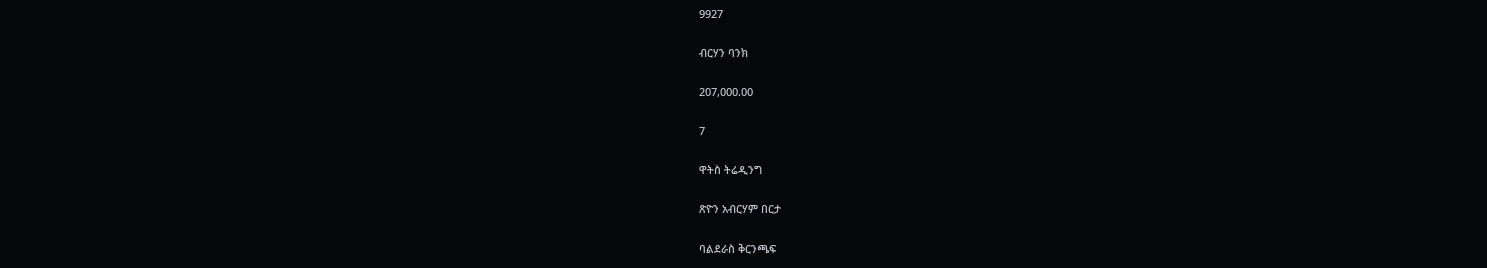9927

ብርሃን ባንክ

207,000.00

7

ዋትስ ትሬዲንግ

ጽዮን አብርሃም በርታ

ባልደራስ ቅርንጫፍ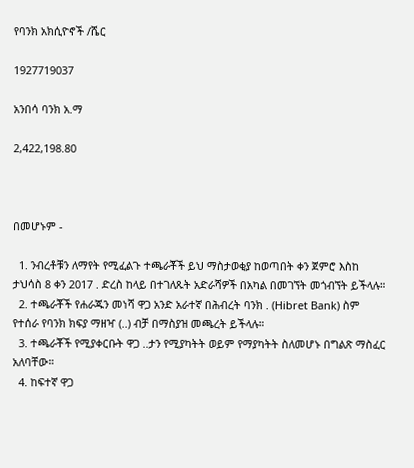የባንክ አክሲዮኖች /ሼር

1927719037

አንበሳ ባንክ አ.ማ

2,422,198.80



በመሆኑም -

  1. ንብረቶቹን ለማየት የሚፈልጉ ተጫራቾች ይህ ማስታወቂያ ከወጣበት ቀን ጀምሮ እስከ ታህሳስ 8 ቀን 2017 . ድረስ ከላይ በተገለጹት አድራሻዎች በአካል በመገኘት መጎብኘት ይችላሉ።
  2. ተጫራቾች የሐራጁን መነሻ ዋጋ አንድ አራተኛ በሕብረት ባንክ . (Hibret Bank) ስም የተሰራ የባንክ ክፍያ ማዘዣ (..) ብቻ በማስያዝ መጫረት ይችላሉ።
  3. ተጫራቾች የሚያቀርቡት ዋጋ ..ታን የሚያካትት ወይም የማያካትት ስለመሆኑ በግልጽ ማስፈር አለባቸው።
  4. ከፍተኛ ዋጋ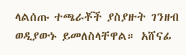ላልሰጡ ተጫራቾች ያስያዙት ገንዘብ ወዲያውኑ ይመለስላቸዋል። አሸናፊ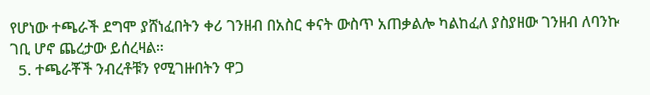የሆነው ተጫራች ደግሞ ያሸነፈበትን ቀሪ ገንዘብ በአስር ቀናት ውስጥ አጠቃልሎ ካልከፈለ ያስያዘው ገንዘብ ለባንኩ ገቢ ሆኖ ጨረታው ይሰረዛል።
  5. ተጫራቾች ንብረቶቹን የሚገዙበትን ዋጋ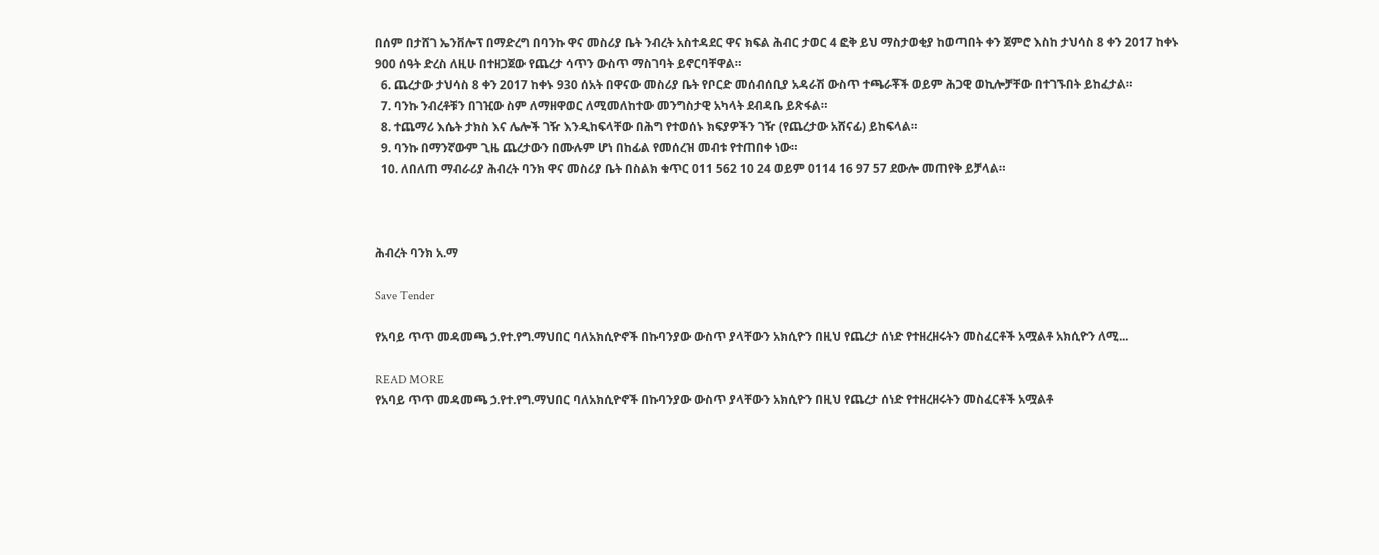በሰም በታሸገ ኤንቨሎፕ በማድረግ በባንኩ ዋና መስሪያ ቤት ንብረት አስተዳደር ዋና ክፍል ሕብር ታወር 4 ፎቅ ይህ ማስታወቂያ ከወጣበት ቀን ጀምሮ እስከ ታህሳስ 8 ቀን 2017 ከቀኑ 900 ሰዓት ድረስ ለዚሁ በተዘጋጀው የጨረታ ሳጥን ውስጥ ማስገባት ይኖርባቸዋል።
  6. ጨረታው ታህሳስ 8 ቀን 2017 ከቀኑ 930 ሰአት በዋናው መስሪያ ቤት የቦርድ መሰብሰቢያ አዳራሽ ውስጥ ተጫራቾች ወይም ሕጋዊ ወኪሎቻቸው በተገኙበት ይከፈታል።
  7. ባንኩ ንብረቶቹን በገዢው ስም ለማዘዋወር ለሚመለከተው መንግስታዊ አካላት ደብዳቤ ይጽፋል።
  8. ተጨማሪ እሴት ታክስ እና ሌሎች ገዥ እንዲከፍላቸው በሕግ የተወሰኑ ክፍያዎችን ገዥ (የጨረታው አሸናፊ) ይከፍላል።
  9. ባንኩ በማንኛውም ጊዜ ጨረታውን በሙሉም ሆነ በከፊል የመሰረዝ መብቱ የተጠበቀ ነው።
  10. ለበለጠ ማብራሪያ ሕብረት ባንክ ዋና መስሪያ ቤት በስልክ ቁጥር 011 562 10 24 ወይም 0114 16 97 57 ደውሎ መጠየቅ ይቻላል።



ሕብረት ባንክ አ.ማ

Save Tender

የአባይ ጥጥ መዳመጫ ኃ.የተ.የግ.ማህበር ባለአክሲዮኖች በኩባንያው ውስጥ ያላቸውን አክሲዮን በዚህ የጨረታ ሰነድ የተዘረዘሩትን መስፈርቶች አሟልቶ አክሲዮን ለሚ...

READ MORE
የአባይ ጥጥ መዳመጫ ኃ.የተ.የግ.ማህበር ባለአክሲዮኖች በኩባንያው ውስጥ ያላቸውን አክሲዮን በዚህ የጨረታ ሰነድ የተዘረዘሩትን መስፈርቶች አሟልቶ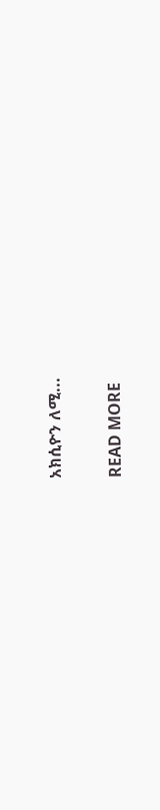አክሲዮን ለሚ...

READ MORE